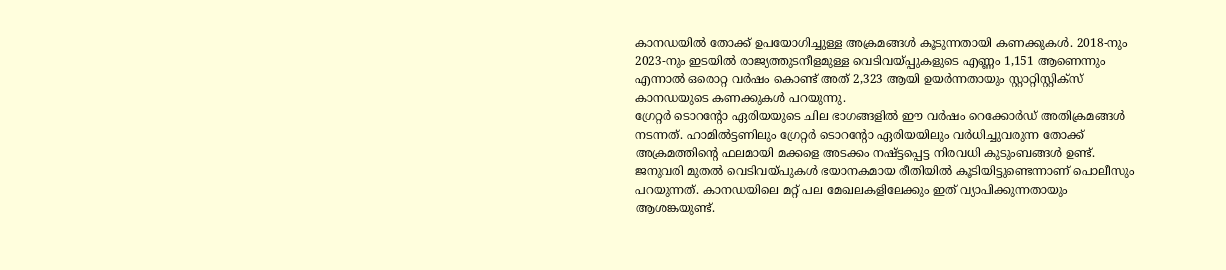കാനഡയിൽ തോക്ക് ഉപയോഗിച്ചുള്ള അക്രമങ്ങൾ കൂടുന്നതായി കണക്കുകൾ. 2018-നും 2023-നും ഇടയിൽ രാജ്യത്തുടനീളമുള്ള വെടിവയ്പ്പുകളുടെ എണ്ണം 1,151 ആണെന്നും എന്നാൽ ഒരൊറ്റ വർഷം കൊണ്ട് അത് 2,323 ആയി ഉയർന്നതായും സ്റ്റാറ്റിസ്റ്റിക്സ് കാനഡയുടെ കണക്കുകൾ പറയുന്നു.
ഗ്രേറ്റർ ടൊറൻ്റോ ഏരിയയുടെ ചില ഭാഗങ്ങളിൽ ഈ വർഷം റെക്കോർഡ് അതിക്രമങ്ങൾ നടന്നത്. ഹാമിൽട്ടണിലും ഗ്രേറ്റർ ടൊറൻ്റോ ഏരിയയിലും വർധിച്ചുവരുന്ന തോക്ക് അക്രമത്തിൻ്റെ ഫലമായി മക്കളെ അടക്കം നഷ്ട്ടപ്പെട്ട നിരവധി കുടുംബങ്ങൾ ഉണ്ട്. ജനുവരി മുതൽ വെടിവയ്പുകൾ ഭയാനകമായ രീതിയിൽ കൂടിയിട്ടുണ്ടെന്നാണ് പൊലീസും പറയുന്നത്. കാനഡയിലെ മറ്റ് പല മേഖലകളിലേക്കും ഇത് വ്യാപിക്കുന്നതായും ആശങ്കയുണ്ട്.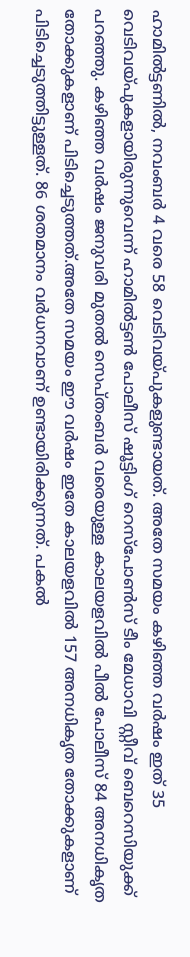ഹാമിൽട്ടണിൽ, നവംബർ 4 വരെ 58 വെടിവയ്പുകളുണ്ടായത്. അതേ സമയം കഴിഞ്ഞ വർഷം ഇത് 35 വെടിവയ്പുകളായിരുന്നുവെന്ന് ഹാമിൽട്ടൺ പോലീസ് ഷൂട്ടിംഗ് റെസ്പോൺസ് ടീം മേധാവി സ്റ്റീവ് ബെറെസിയുക്ക് പറഞ്ഞു. കഴിഞ്ഞ വർഷം ജനുവരി മുതൽ സെപ്തംബർ വരെയുള്ള കാലയളവിൽ പീൽ പോലീസ് 84 അനധികൃത തോക്കുകളാണ് പിടിച്ചെടുത്തത്.അതേ സമയം ഈ വർഷം ഇതേ കാലയളവിൽ 157 അനധികൃത തോക്കുകളാണ് പിടിച്ചെടുത്തിട്ടുള്ളത്. 86 ശതമാനം വർധനവാണ് ഉണ്ടായിരിക്കുന്നത്. പകൽ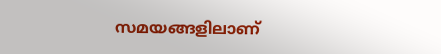സമയങ്ങളിലാണ്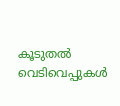കൂടുതൽ വെടിവെപ്പുകൾ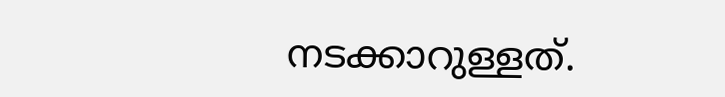നടക്കാറുള്ളത്.